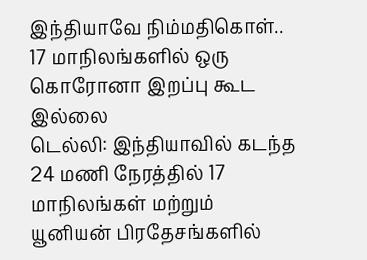இந்தியாவே நிம்மதிகொள்.. 17 மாநிலங்களில் ஒரு கொரோனா இறப்பு கூட இல்லை
டெல்லி: இந்தியாவில் கடந்த 24 மணி நேரத்தில் 17 மாநிலங்கள் மற்றும் யூனியன் பிரதேசங்களில்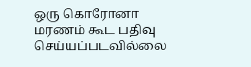ஒரு கொரோனா மரணம் கூட பதிவு செய்யப்படவில்லை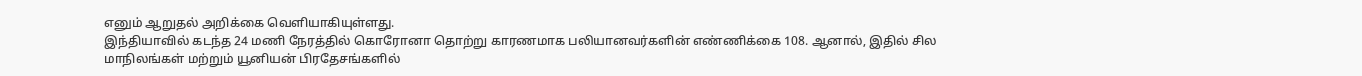எனும் ஆறுதல் அறிக்கை வெளியாகியுள்ளது.
இந்தியாவில் கடந்த 24 மணி நேரத்தில் கொரோனா தொற்று காரணமாக பலியானவர்களின் எண்ணிக்கை 108. ஆனால், இதில் சில மாநிலங்கள் மற்றும் யூனியன் பிரதேசங்களில்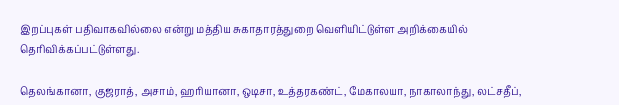இறப்புகள் பதிவாகவில்லை என்று மத்திய சுகாதாரத்துறை வெளியிட்டுள்ள அறிக்கையில் தெரிவிக்கப்பட்டுள்ளது.

தெலங்கானா, குஜராத், அசாம், ஹரியானா, ஒடிசா, உத்தரகண்ட், மேகாலயா, நாகாலாந்து, லட்சதீப்,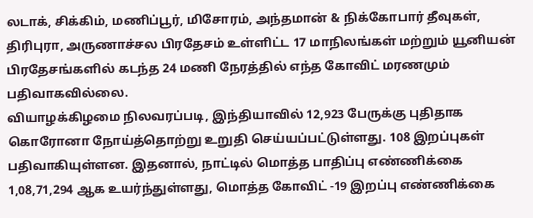லடாக், சிக்கிம், மணிப்பூர், மிசோரம், அந்தமான் & நிக்கோபார் தீவுகள், திரிபுரா, அருணாச்சல பிரதேசம் உள்ளிட்ட 17 மாநிலங்கள் மற்றும் யூனியன் பிரதேசங்களில் கடந்த 24 மணி நேரத்தில் எந்த கோவிட் மரணமும் பதிவாகவில்லை.
வியாழக்கிழமை நிலவரப்படி, இந்தியாவில் 12,923 பேருக்கு புதிதாக கொரோனா நோய்த்தொற்று உறுதி செய்யப்பட்டுள்ளது. 108 இறப்புகள் பதிவாகியுள்ளன. இதனால், நாட்டில் மொத்த பாதிப்பு எண்ணிக்கை 1,08,71,294 ஆக உயர்ந்துள்ளது, மொத்த கோவிட் -19 இறப்பு எண்ணிக்கை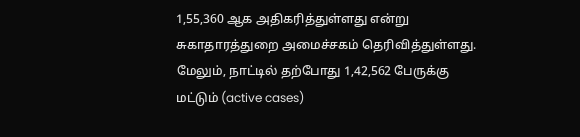1,55,360 ஆக அதிகரித்துள்ளது என்று சுகாதாரத்துறை அமைச்சகம் தெரிவித்துள்ளது.
மேலும், நாட்டில் தற்போது 1,42,562 பேருக்கு மட்டும் (active cases)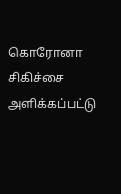கொரோனா சிகிச்சை அளிக்கப்பட்டு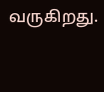வருகிறது.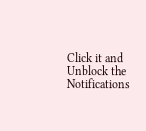Click it and Unblock the Notifications